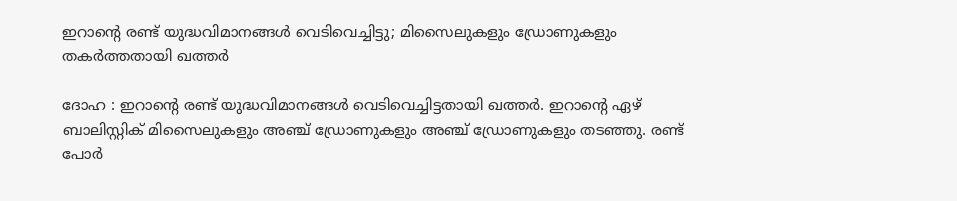ഇറാന്റെ രണ്ട് യുദ്ധവിമാനങ്ങള്‍ വെടിവെച്ചിട്ടു; മിസൈലുകളും ഡ്രോണുകളും തകര്‍ത്തതായി ഖത്തര്‍

ദോഹ : ഇറാന്റെ രണ്ട് യുദ്ധവിമാനങ്ങള്‍ വെടിവെച്ചിട്ടതായി ഖത്തര്‍. ഇറാന്റെ ഏഴ് ബാലിസ്റ്റിക് മിസൈലുകളും അഞ്ച് ഡ്രോണുകളും അഞ്ച് ഡ്രോണുകളും തടഞ്ഞു. രണ്ട് പോര്‍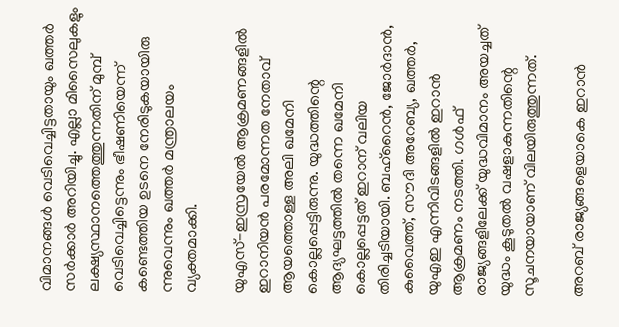വിമാനങ്ങള്‍ വെടിവെച്ചിട്ടതായും ഖത്തര്‍ സര്‍ക്കാര്‍ അറിയിച്ചു. എല്ലാ മിസൈലുകളും ലക്ഷ്യസ്ഥാനത്തെത്തുന്നതിന് മുമ്പ് വെടിവെച്ചിട്ടെന്നും ഭീഷണിയെന്ന് കണ്ടെത്തിയ ഉടനെ നേരിടുകയായിരു ന്നുവെന്നും ഖത്തര്‍ മന്ത്രാലയം വ്യക്തമാക്കി.

യുഎസ്-ഇസ്രയേല്‍ ആക്രമണങ്ങളില്‍ ഇറാനിയന്‍ പരമോന്നത നേതാവ് ആയത്തൊള്ള അലി ഖമേനി കൊല്ലപ്പെട്ടിരുന്നു. യുദ്ധത്തിന്റെ ആദ്യഘട്ടത്തില്‍ തന്നെ ഖമേനി കൊല്ലപ്പെട്ടത് ഇറാന് വലിയ തിരിച്ചടിയായി. ബഹ്റൈന്‍, ജോര്‍ദാന്‍, കുവൈത്ത്, സൗദി അറേബ്യ, ഖത്തര്‍, യുഎഇ എന്നിവിടങ്ങളില്‍ ഇറാന്‍ ആക്രമണം നടത്തി. ഗള്‍ഫ് രാജ്യങ്ങളിലേക്ക് യുദ്ധവിമാനം അയച്ചത് യുദ്ധം കൂടുതല്‍ വഷളാകുന്നതിന്റെ സൂചനയായാണ് വിലയിരുത്തുന്നത്.

അറബ് രാജ്യങ്ങളെയാകെ ഇറാന്‍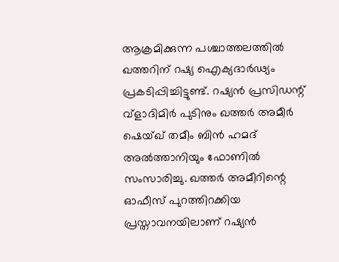ആക്രമിക്കുന്ന പശ്ചാത്തലത്തില്‍ ഖത്തറിന് റഷ്യ ഐക്യദാര്‍ഢ്യം പ്രകടിപ്പിച്ചിട്ടുണ്ട്. റഷ്യന്‍ പ്രസിഡന്റ് വ്‌ളാദിമിര്‍ പുടിനും ഖത്തര്‍ അമീര്‍ ഷെയ്ഖ് തമീം ബിന്‍ ഹമദ് അല്‍ത്താനിയും ഫോണില്‍ സംസാരിച്ചു. ഖത്തര്‍ അമീറിന്റെ ഓഫീസ് പുറത്തിറക്കിയ പ്രസ്താവനയിലാണ് റഷ്യന്‍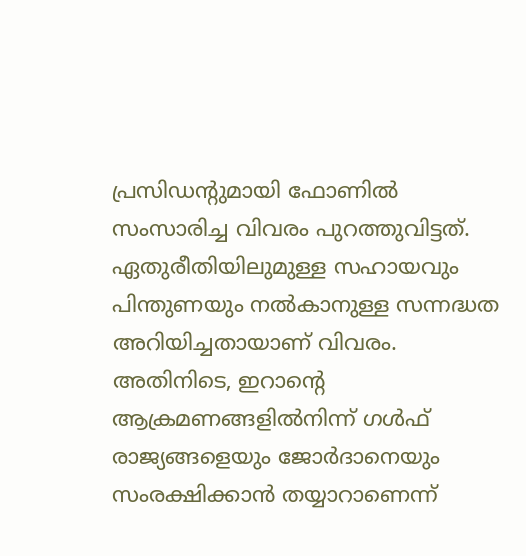പ്രസിഡന്റുമായി ഫോണില്‍ സംസാരിച്ച വിവരം പുറത്തുവിട്ടത്. ഏതുരീതിയിലുമുള്ള സഹായവും പിന്തുണയും നല്‍കാനുള്ള സന്നദ്ധത അറിയിച്ചതായാണ് വിവരം. അതിനിടെ, ഇറാന്റെ ആക്രമണങ്ങളില്‍നിന്ന് ഗള്‍ഫ് രാജ്യങ്ങളെയും ജോര്‍ദാനെയും സംരക്ഷിക്കാന്‍ തയ്യാറാണെന്ന്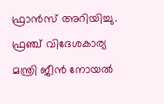ഫ്രാന്‍സ് അറിയിച്ചു. ഫ്രഞ്ച് വിദേശകാര്യ മന്ത്രി ജീന്‍ നോയല്‍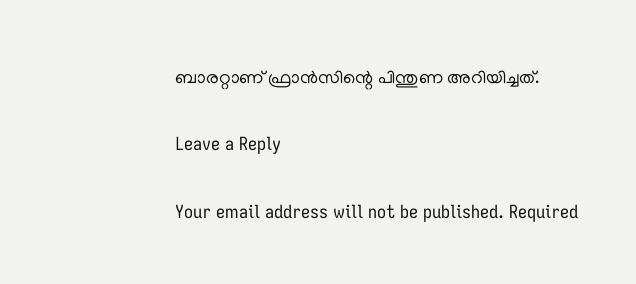ബാരറ്റാണ് ഫ്രാന്‍സിന്റെ പിന്തുണ അറിയിച്ചത്.

Leave a Reply

Your email address will not be published. Required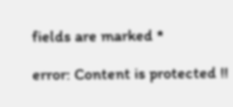fields are marked *

error: Content is protected !!